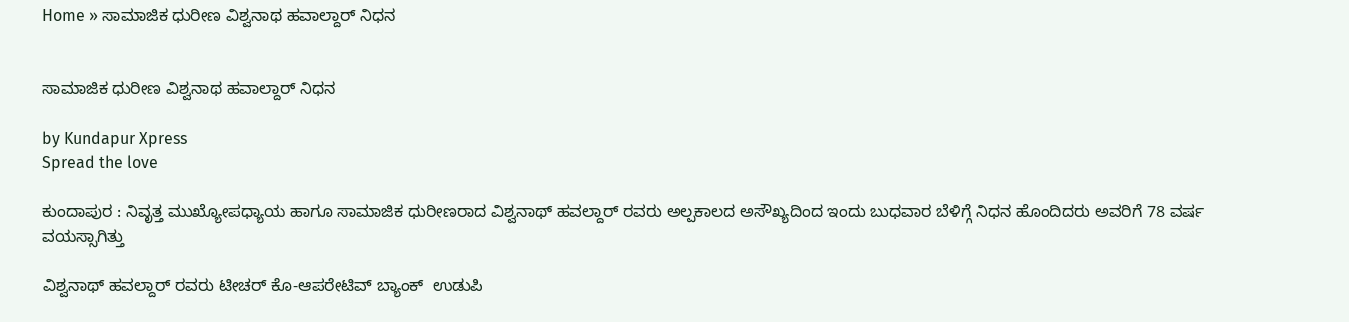Home » ಸಾಮಾಜಿಕ ಧುರೀಣ ವಿಶ್ವನಾಥ ಹವಾಲ್ದಾರ್‌ ನಿಧನ


ಸಾಮಾಜಿಕ ಧುರೀಣ ವಿಶ್ವನಾಥ ಹವಾಲ್ದಾರ್‌ ನಿಧನ

by Kundapur Xpress
Spread the love

ಕುಂದಾಪುರ : ನಿವೃತ್ತ ಮುಖ್ಯೋಪಧ್ಯಾಯ ಹಾಗೂ ಸಾಮಾಜಿಕ ಧುರೀಣರಾದ ವಿಶ್ವನಾಥ್‌ ಹವಲ್ದಾರ್‌ ರವರು ಅಲ್ಪಕಾಲದ ಅಸೌಖ್ಯದಿಂದ ಇಂದು ಬುಧವಾರ ಬೆಳಿಗ್ಗೆ ನಿಧನ ಹೊಂದಿದರು ಅವರಿಗೆ 78 ವರ್ಷ ವಯಸ್ಸಾಗಿತ್ತು

ವಿಶ್ವನಾಥ್‌ ಹವಲ್ದಾರ್‌ ರವರು ಟೀಚರ್ ಕೊ-ಆಪರೇಟಿವ್ ಬ್ಯಾಂಕ್  ಉಡುಪಿ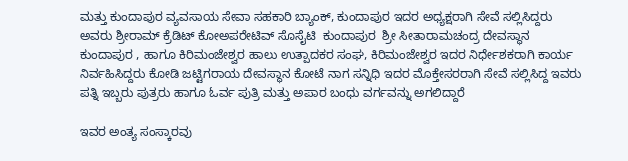ಮತ್ತು ಕುಂದಾಪುರ ವ್ಯವಸಾಯ ಸೇವಾ ಸಹಕಾರಿ ಬ್ಯಾಂಕ್, ಕುಂದಾಪುರ ಇದರ ಅಧ್ಯಕ್ಷರಾಗಿ ಸೇವೆ ಸಲ್ಲಿಸಿದ್ದರು ಅವರು ಶ್ರೀರಾಮ್‌ ಕ್ರೆಡಿಟ್‌ ಕೋಅಪರೇಟಿವ್‌ ಸೊಸೈಟಿ  ಕುಂದಾಪುರ  ಶ್ರೀ ಸೀತಾರಾಮಚಂದ್ರ ದೇವಸ್ಥಾನ ಕುಂದಾಪುರ , ಹಾಗೂ ಕಿರಿಮಂಜೇಶ್ವರ ಹಾಲು ಉತ್ಪಾದಕರ ಸಂಘ, ಕಿರಿಮಂಜೇಶ್ವರ ಇದರ ನಿರ್ಧೇಶಕರಾಗಿ ಕಾರ್ಯ ನಿರ್ವಹಿಸಿದ್ದರು ಕೋಡಿ ಜಟ್ಟಿಗರಾಯ ದೇವಸ್ಥಾನ ಕೋಟೆ ನಾಗ ಸನ್ನಿಧಿ ಇದರ ಮೊಕ್ತೇಸರರಾಗಿ ಸೇವೆ ಸಲ್ಲಿಸಿದ್ದ ಇವರು ಪತ್ನಿ ಇಬ್ಬರು ಪುತ್ರರು ಹಾಗೂ ಓರ್ವ ಪುತ್ರಿ ಮತ್ತು ಅಪಾರ ಬಂಧು ವರ್ಗವನ್ನು ಅಗಲಿದ್ದಾರೆ

ಇವರ ಅಂತ್ಯ ಸಂಸ್ಕಾರವು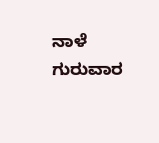ನಾಳೆ ಗುರುವಾರ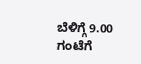ಬೆಳಿಗ್ಗೆ 9.00 ಗಂಟೆಗೆ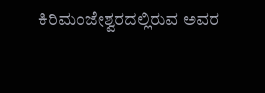ಕಿರಿಮಂಜೇಶ್ವರದಲ್ಲಿರುವ ಅವರ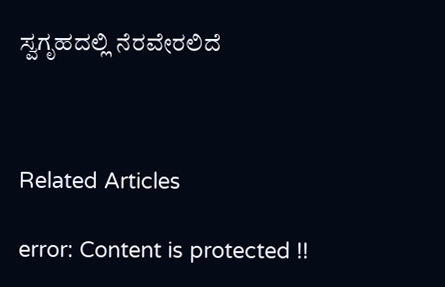ಸ್ವಗೃಹದಲ್ಲಿ ನೆರವೇರಲಿದೆ



Related Articles

error: Content is protected !!